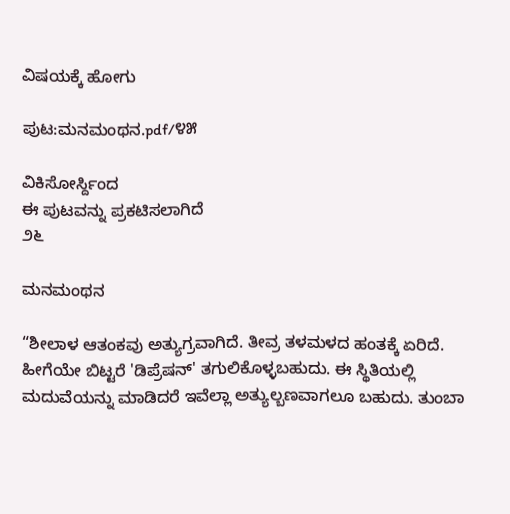ವಿಷಯಕ್ಕೆ ಹೋಗು

ಪುಟ:ಮನಮಂಥನ.pdf/೪೫

ವಿಕಿಸೋರ್ಸ್ದಿಂದ
ಈ ಪುಟವನ್ನು ಪ್ರಕಟಿಸಲಾಗಿದೆ
೨೬

ಮನಮಂಥನ

“ಶೀಲಾಳ ಆತಂಕವು ಅತ್ಯುಗ್ರವಾಗಿದೆ. ತೀವ್ರ ತಳಮಳದ ಹಂತಕ್ಕೆ ಏರಿದೆ. ಹೀಗೆಯೇ ಬಿಟ್ಟರೆ 'ಡಿಪ್ರೆಷನ್' ತಗುಲಿಕೊಳ್ಳಬಹುದು. ಈ ಸ್ಥಿತಿಯಲ್ಲಿ ಮದುವೆಯನ್ನು ಮಾಡಿದರೆ ಇವೆಲ್ಲಾ ಅತ್ಯುಲ್ಬಣವಾಗಲೂ ಬಹುದು. ತುಂಬಾ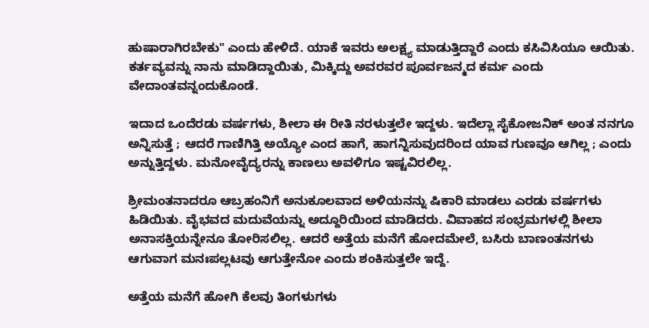ಹುಷಾರಾಗಿರಬೇಕು" ಎಂದು ಹೇಳಿದೆ. ಯಾಕೆ ಇವರು ಅಲಕ್ಷ್ಯ ಮಾಡುತ್ತಿದ್ದಾರೆ ಎಂದು ಕಸಿವಿಸಿಯೂ ಆಯಿತು. ಕರ್ತವ್ಯವನ್ನು ನಾನು ಮಾಡಿದ್ದಾಯಿತು, ಮಿಕ್ಕಿದ್ದು ಅವರವರ ಪೂರ್ವಜನ್ಮದ ಕರ್ಮ ಎಂದು ವೇದಾಂತವನ್ನಂದುಕೊಂಡೆ.

ಇದಾದ ಒಂದೆರಡು ವರ್ಷಗಳು, ಶೀಲಾ ಈ ರೀತಿ ನರಳುತ್ತಲೇ ಇದ್ದಳು. ಇದೆಲ್ಲಾ ಸೈಕೋಜನಿಕ್ ಅಂತ ನನಗೂ ಅನ್ನಿಸುತ್ತೆ ; ಆದರೆ ಗಾಣಿಗಿತ್ತಿ ಅಯ್ಯೋ ಎಂದ ಹಾಗೆ, ಹಾಗನ್ನಿಸುವುದರಿಂದ ಯಾವ ಗುಣವೂ ಆಗಿಲ್ಲ ; ಎಂದು ಅನ್ನುತ್ತಿದ್ದಳು. ಮನೋವೈದ್ಯರನ್ನು ಕಾಣಲು ಅವಳಿಗೂ ಇಷ್ಟವಿರಲಿಲ್ಲ.

ಶ್ರೀಮಂತನಾದರೂ ಆಬ್ರಹಂನಿಗೆ ಅನುಕೂಲವಾದ ಅಳಿಯನನ್ನು ಷಿಕಾರಿ ಮಾಡಲು ಎರಡು ವರ್ಷಗಳು ಹಿಡಿಯಿತು. ವೈಭವದ ಮದುವೆಯನ್ನು ಅದ್ದೂರಿಯಿಂದ ಮಾಡಿದರು. ವಿವಾಹದ ಸಂಭ್ರಮಗಳಲ್ಲಿ ಶೀಲಾ ಅನಾಸಕ್ತಿಯನ್ನೇನೂ ತೋರಿಸಲಿಲ್ಲ. ಆದರೆ ಅತ್ತೆಯ ಮನೆಗೆ ಹೋದಮೇಲೆ, ಬಸಿರು ಬಾಣಂತನಗಳು ಆಗುವಾಗ ಮನಃಪಲ್ಲಟವು ಆಗುತ್ತೇನೋ ಎಂದು ಶಂಕಿಸುತ್ತಲೇ ಇದ್ದೆ.

ಅತ್ತೆಯ ಮನೆಗೆ ಹೋಗಿ ಕೆಲವು ತಿಂಗಳುಗಳು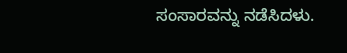ಸಂಸಾರವನ್ನು ನಡೆಸಿದಳು.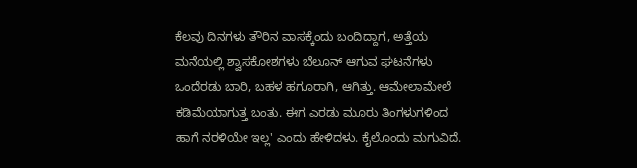ಕೆಲವು ದಿನಗಳು ತೌರಿನ ವಾಸಕ್ಕೆಂದು ಬಂದಿದ್ದಾಗ, ಅತ್ತೆಯ ಮನೆಯಲ್ಲಿ ಶ್ವಾಸಕೋಶಗಳು ಬೆಲೂನ್ ಆಗುವ ಘಟನೆಗಳು ಒಂದೆರಡು ಬಾರಿ, ಬಹಳ ಹಗೂರಾಗಿ, ಆಗಿತ್ತು. ಆಮೇಲಾಮೇಲೆ ಕಡಿಮೆಯಾಗುತ್ತ ಬಂತು. ಈಗ ಎರಡು ಮೂರು ತಿಂಗಳುಗಳಿಂದ ಹಾಗೆ ನರಳಿಯೇ ಇಲ್ಲ' ಎಂದು ಹೇಳಿದಳು. ಕೈಲೊಂದು ಮಗುವಿದೆ.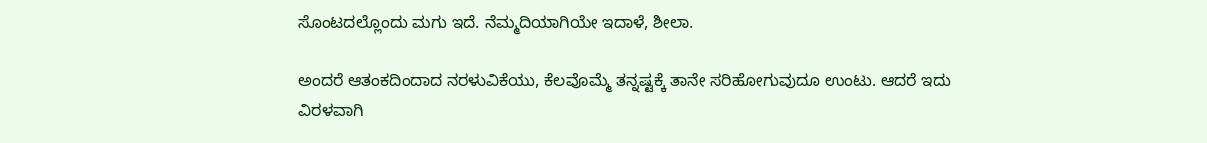ಸೊಂಟದಲ್ಲೊಂದು ಮಗು ಇದೆ. ನೆಮ್ಮದಿಯಾಗಿಯೇ ಇದಾಳೆ, ಶೀಲಾ.

ಅಂದರೆ ಆತಂಕದಿಂದಾದ ನರಳುವಿಕೆಯು, ಕೆಲವೊಮ್ಮೆ ತನ್ನಷ್ಟಕ್ಕೆ ತಾನೇ ಸರಿಹೋಗುವುದೂ ಉಂಟು. ಆದರೆ ಇದು ವಿರಳವಾಗಿ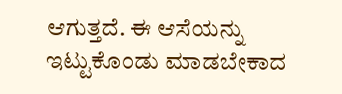ಆಗುತ್ತದೆ. ಈ ಆಸೆಯನ್ನು ಇಟ್ಟುಕೊಂಡು ಮಾಡಬೇಕಾದ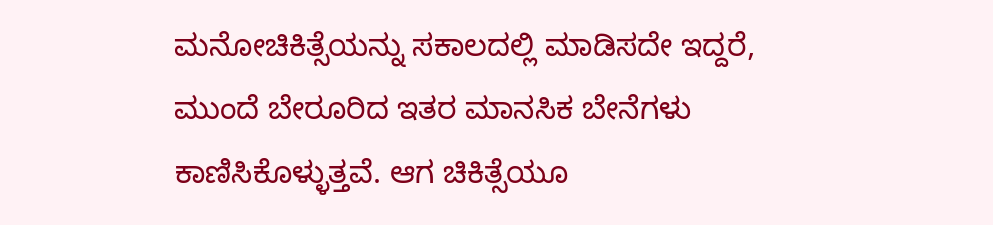ಮನೋಚಿಕಿತ್ಸೆಯನ್ನು ಸಕಾಲದಲ್ಲಿ ಮಾಡಿಸದೇ ಇದ್ದರೆ, ಮುಂದೆ ಬೇರೂರಿದ ಇತರ ಮಾನಸಿಕ ಬೇನೆಗಳು ಕಾಣಿಸಿಕೊಳ್ಳುತ್ತವೆ. ಆಗ ಚಿಕಿತ್ಸೆಯೂ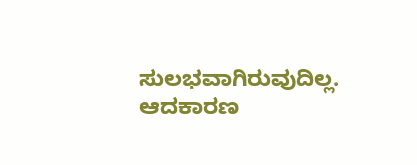ಸುಲಭವಾಗಿರುವುದಿಲ್ಲ. ಆದಕಾರಣ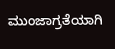ಮುಂಜಾಗ್ರತೆಯಾಗಿ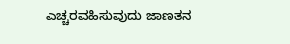ಎಚ್ಚರವಹಿಸುವುದು ಜಾಣತನ